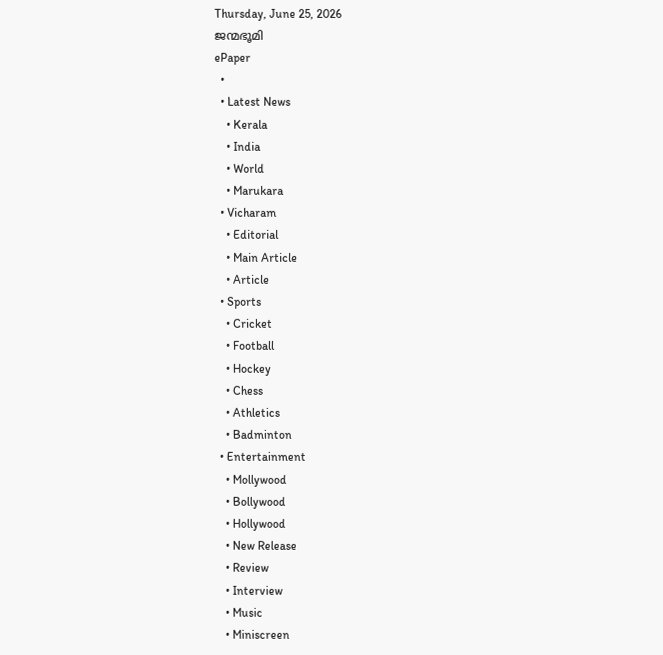Thursday, June 25, 2026
ജന്മഭൂമി
ePaper
  •
  • Latest News
    • Kerala
    • India
    • World
    • Marukara
  • Vicharam
    • Editorial
    • Main Article
    • Article
  • Sports
    • Cricket
    • Football
    • Hockey
    • Chess
    • Athletics
    • Badminton
  • Entertainment
    • Mollywood
    • Bollywood
    • Hollywood
    • New Release
    • Review
    • Interview
    • Music
    • Miniscreen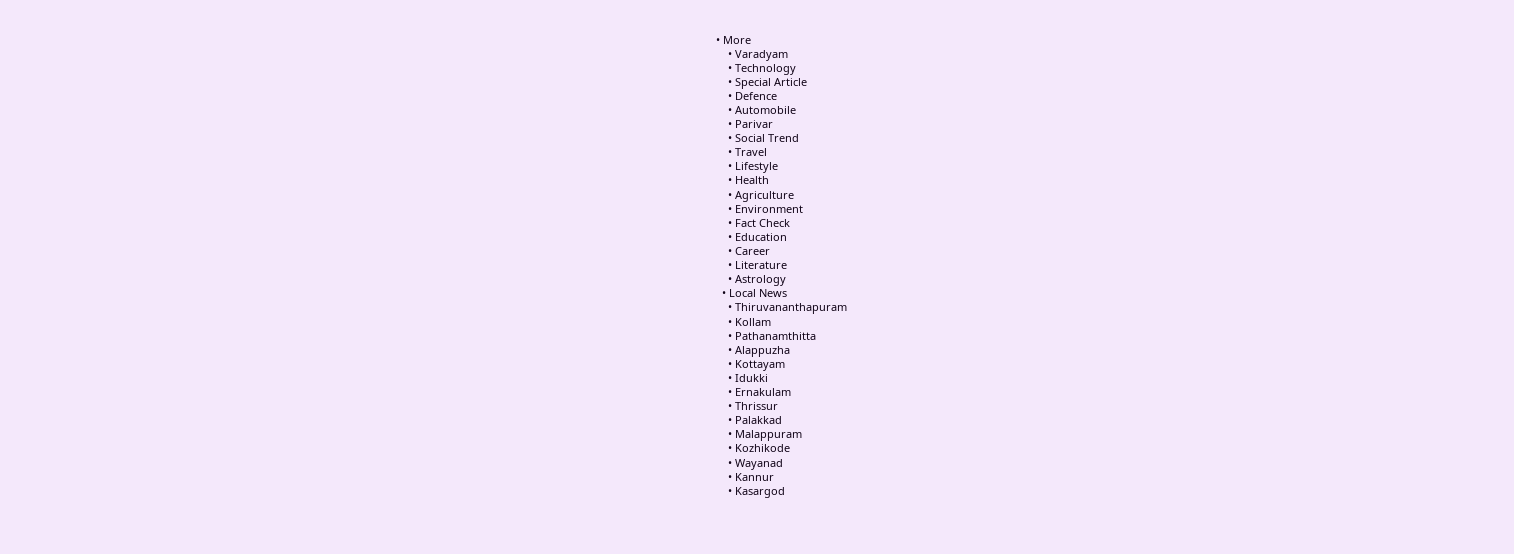• More
    • Varadyam
    • Technology
    • Special Article
    • Defence
    • Automobile
    • Parivar
    • Social Trend
    • Travel
    • Lifestyle
    • Health
    • Agriculture
    • Environment
    • Fact Check
    • Education
    • Career
    • Literature
    • Astrology
  • Local News
    • Thiruvananthapuram
    • Kollam
    • Pathanamthitta
    • Alappuzha
    • Kottayam
    • Idukki
    • Ernakulam
    • Thrissur
    • Palakkad
    • Malappuram
    • Kozhikode
    • Wayanad
    • Kannur
    • Kasargod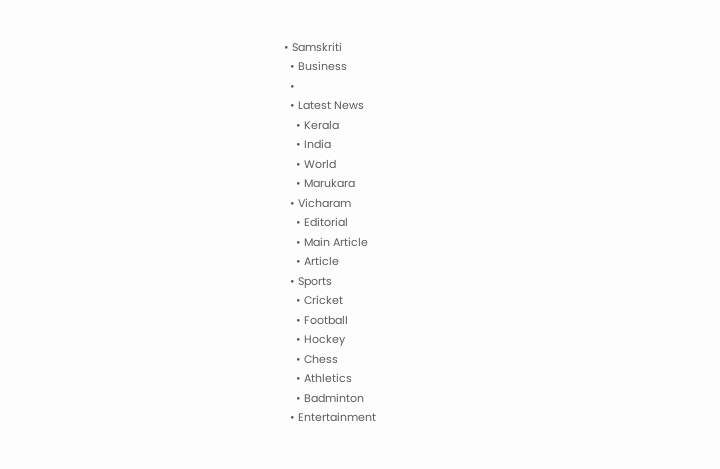• Samskriti
  • Business
  •
  • Latest News
    • Kerala
    • India
    • World
    • Marukara
  • Vicharam
    • Editorial
    • Main Article
    • Article
  • Sports
    • Cricket
    • Football
    • Hockey
    • Chess
    • Athletics
    • Badminton
  • Entertainment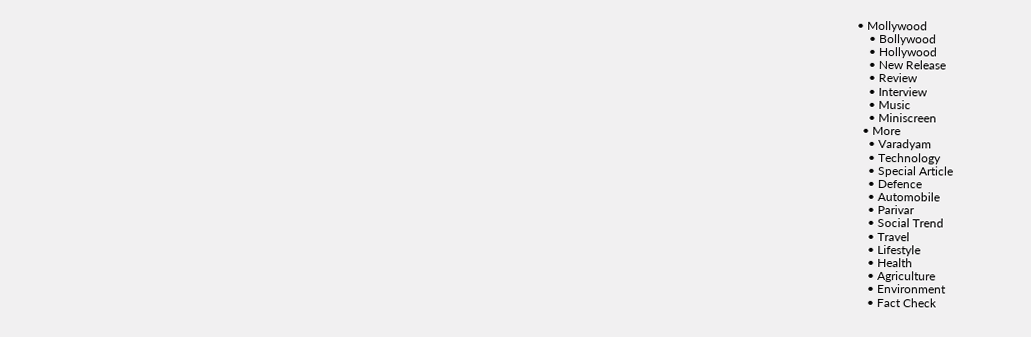• Mollywood
    • Bollywood
    • Hollywood
    • New Release
    • Review
    • Interview
    • Music
    • Miniscreen
  • More
    • Varadyam
    • Technology
    • Special Article
    • Defence
    • Automobile
    • Parivar
    • Social Trend
    • Travel
    • Lifestyle
    • Health
    • Agriculture
    • Environment
    • Fact Check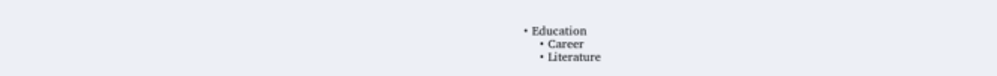• Education
    • Career
    • Literature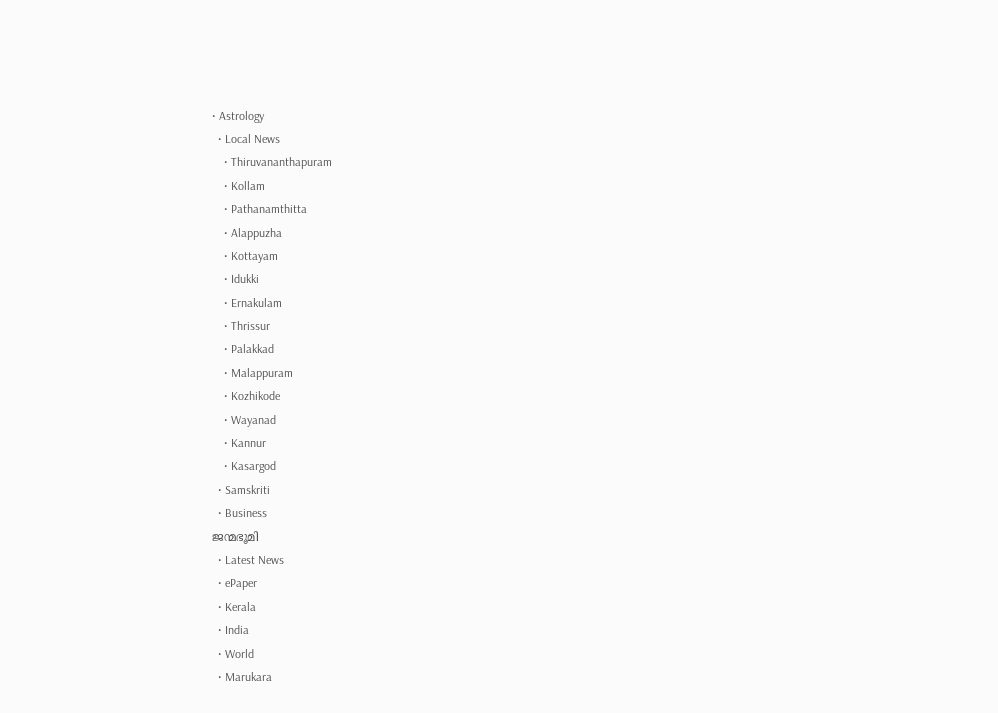• Astrology
  • Local News
    • Thiruvananthapuram
    • Kollam
    • Pathanamthitta
    • Alappuzha
    • Kottayam
    • Idukki
    • Ernakulam
    • Thrissur
    • Palakkad
    • Malappuram
    • Kozhikode
    • Wayanad
    • Kannur
    • Kasargod
  • Samskriti
  • Business
ജന്മഭൂമി
  • Latest News
  • ePaper
  • Kerala
  • India
  • World
  • Marukara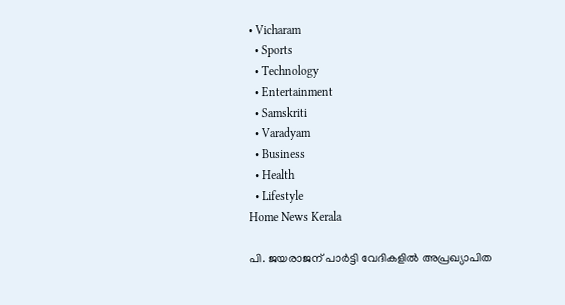• Vicharam
  • Sports
  • Technology
  • Entertainment
  • Samskriti
  • Varadyam
  • Business
  • Health
  • Lifestyle
Home News Kerala

പി. ജയരാജന് പാര്‍ട്ടി വേദികളില്‍ അപ്രഖ്യാപിത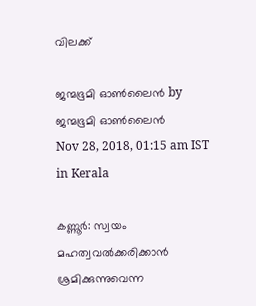വിലക്ക്

ജന്മഭൂമി ഓണ്‍ലൈന്‍ by ജന്മഭൂമി ഓണ്‍ലൈന്‍
Nov 28, 2018, 01:15 am IST
in Kerala

കണ്ണൂര്‍: സ്വയം മഹത്വവല്‍ക്കരിക്കാന്‍ ശ്രമിക്കുന്നുവെന്ന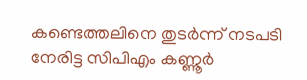കണ്ടെത്തലിനെ തുടര്‍ന്ന് നടപടി നേരിട്ട സിപിഎം കണ്ണൂര്‍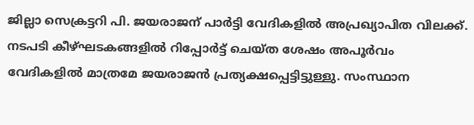ജില്ലാ സെക്രട്ടറി പി. ജയരാജന് പാര്‍ട്ടി വേദികളില്‍ അപ്രഖ്യാപിത വിലക്ക്. നടപടി കീഴ്ഘടകങ്ങളില്‍ റിപ്പോര്‍ട്ട് ചെയ്ത ശേഷം അപൂര്‍വം വേദികളില്‍ മാത്രമേ ജയരാജന്‍ പ്രത്യക്ഷപ്പെട്ടിട്ടുള്ളു. സംസ്ഥാന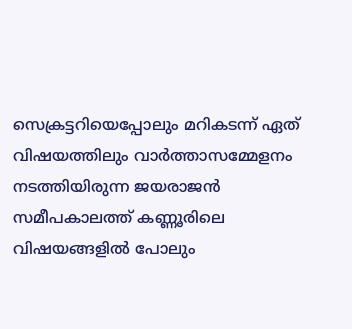സെക്രട്ടറിയെപ്പോലും മറികടന്ന് ഏത് വിഷയത്തിലും വാര്‍ത്താസമ്മേളനം നടത്തിയിരുന്ന ജയരാജന്‍ സമീപകാലത്ത് കണ്ണൂരിലെ വിഷയങ്ങളില്‍ പോലും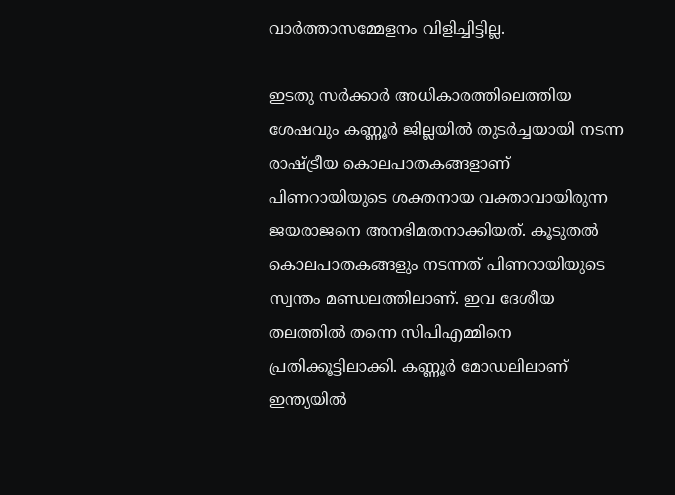വാര്‍ത്താസമ്മേളനം വിളിച്ചിട്ടില്ല.

ഇടതു സര്‍ക്കാര്‍ അധികാരത്തിലെത്തിയ ശേഷവും കണ്ണൂര്‍ ജില്ലയില്‍ തുടര്‍ച്ചയായി നടന്ന രാഷ്‌ട്രീയ കൊലപാതകങ്ങളാണ് പിണറായിയുടെ ശക്തനായ വക്താവായിരുന്ന ജയരാജനെ അനഭിമതനാക്കിയത്. കൂടുതല്‍ കൊലപാതകങ്ങളും നടന്നത് പിണറായിയുടെ സ്വന്തം മണ്ഡലത്തിലാണ്. ഇവ ദേശീയ തലത്തില്‍ തന്നെ സിപിഎമ്മിനെ പ്രതിക്കൂട്ടിലാക്കി. കണ്ണൂര്‍ മോഡലിലാണ് ഇന്ത്യയില്‍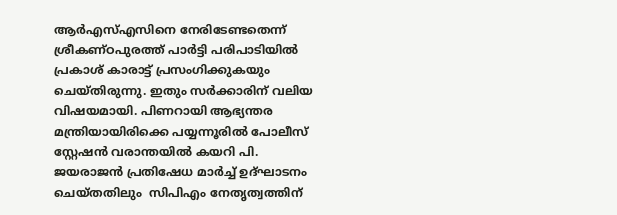ആര്‍എസ്എസിനെ നേരിടേണ്ടതെന്ന് ശ്രീകണ്ഠപുരത്ത് പാര്‍ട്ടി പരിപാടിയില്‍ പ്രകാശ് കാരാട്ട് പ്രസംഗിക്കുകയും ചെയ്തിരുന്നു. ഇതും സര്‍ക്കാരിന് വലിയ വിഷയമായി. പിണറായി ആഭ്യന്തര മന്ത്രിയായിരിക്കെ പയ്യന്നൂരില്‍ പോലീസ് സ്റ്റേഷന്‍ വരാന്തയില്‍ കയറി പി. ജയരാജന്‍ പ്രതിഷേധ മാര്‍ച്ച് ഉദ്ഘാടനം ചെയ്തതിലും  സിപിഎം നേതൃത്വത്തിന്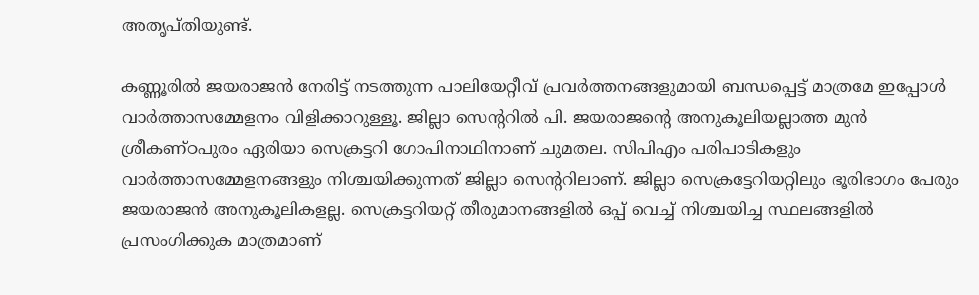അതൃപ്തിയുണ്ട്.

കണ്ണൂരില്‍ ജയരാജന്‍ നേരിട്ട് നടത്തുന്ന പാലിയേറ്റീവ് പ്രവര്‍ത്തനങ്ങളുമായി ബന്ധപ്പെട്ട് മാത്രമേ ഇപ്പോള്‍ വാര്‍ത്താസമ്മേളനം വിളിക്കാറുള്ളൂ. ജില്ലാ സെന്ററില്‍ പി. ജയരാജന്റെ അനുകൂലിയല്ലാത്ത മുന്‍ ശ്രീകണ്ഠപുരം ഏരിയാ സെക്രട്ടറി ഗോപിനാഥിനാണ് ചുമതല. സിപിഎം പരിപാടികളും വാര്‍ത്താസമ്മേളനങ്ങളും നിശ്ചയിക്കുന്നത് ജില്ലാ സെന്ററിലാണ്. ജില്ലാ സെക്രട്ടേറിയറ്റിലും ഭൂരിഭാഗം പേരും ജയരാജന്‍ അനുകൂലികളല്ല. സെക്രട്ടറിയറ്റ് തീരുമാനങ്ങളില്‍ ഒപ്പ് വെച്ച് നിശ്ചയിച്ച സ്ഥലങ്ങളില്‍ പ്രസംഗിക്കുക മാത്രമാണ്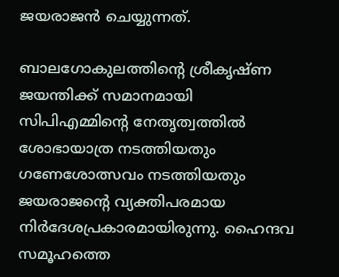ജയരാജന്‍ ചെയ്യുന്നത്.

ബാലഗോകുലത്തിന്റെ ശ്രീകൃഷ്ണ ജയന്തിക്ക് സമാനമായി സിപിഎമ്മിന്റെ നേതൃത്വത്തില്‍ ശോഭായാത്ര നടത്തിയതും ഗണേശോത്സവം നടത്തിയതും ജയരാജന്റെ വ്യക്തിപരമായ നിര്‍ദേശപ്രകാരമായിരുന്നു. ഹൈന്ദവ സമൂഹത്തെ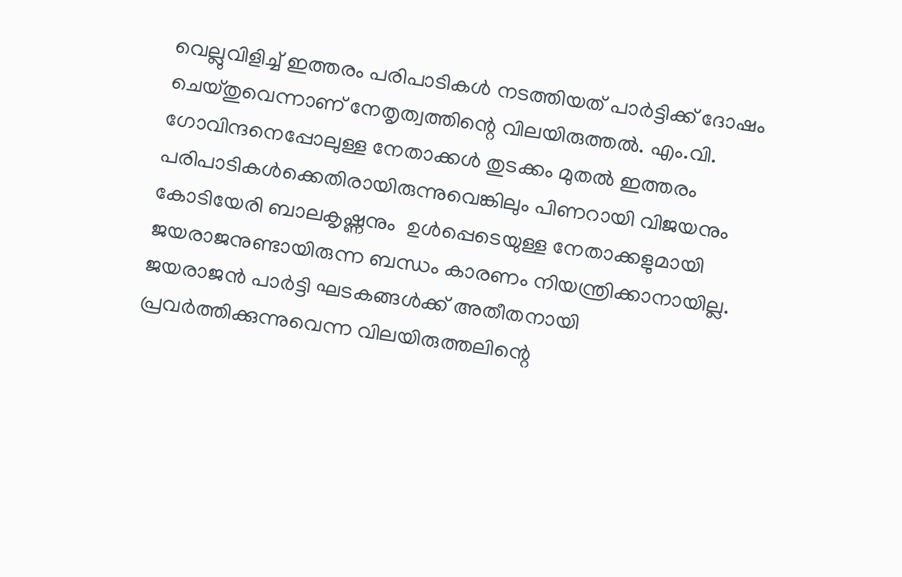വെല്ലുവിളിച്ച് ഇത്തരം പരിപാടികള്‍ നടത്തിയത് പാര്‍ട്ടിക്ക് ദോഷം ചെയ്തുവെന്നാണ് നേതൃത്വത്തിന്റെ വിലയിരുത്തല്‍. എം.വി. ഗോവിന്ദനെപ്പോലുള്ള നേതാക്കള്‍ തുടക്കം മുതല്‍ ഇത്തരം പരിപാടികള്‍ക്കെതിരായിരുന്നുവെങ്കിലും പിണറായി വിജയനും കോടിയേരി ബാലകൃഷ്ണനും  ഉള്‍പ്പെടെയുള്ള നേതാക്കളുമായി ജയരാജനുണ്ടായിരുന്ന ബന്ധം കാരണം നിയന്ത്രിക്കാനായില്ല. ജയരാജന്‍ പാര്‍ട്ടി ഘടകങ്ങള്‍ക്ക് അതീതനായി പ്രവര്‍ത്തിക്കുന്നുവെന്ന വിലയിരുത്തലിന്റെ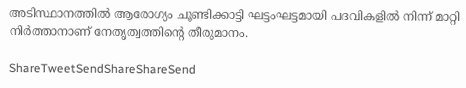അടിസ്ഥാനത്തില്‍ ആരോഗ്യം ചൂണ്ടിക്കാട്ടി ഘട്ടംഘട്ടമായി പദവികളില്‍ നിന്ന് മാറ്റി നിര്‍ത്താനാണ് നേതൃത്വത്തിന്റെ തീരുമാനം.

ShareTweetSendShareShareSend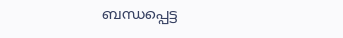ബന്ധപ്പെട്ട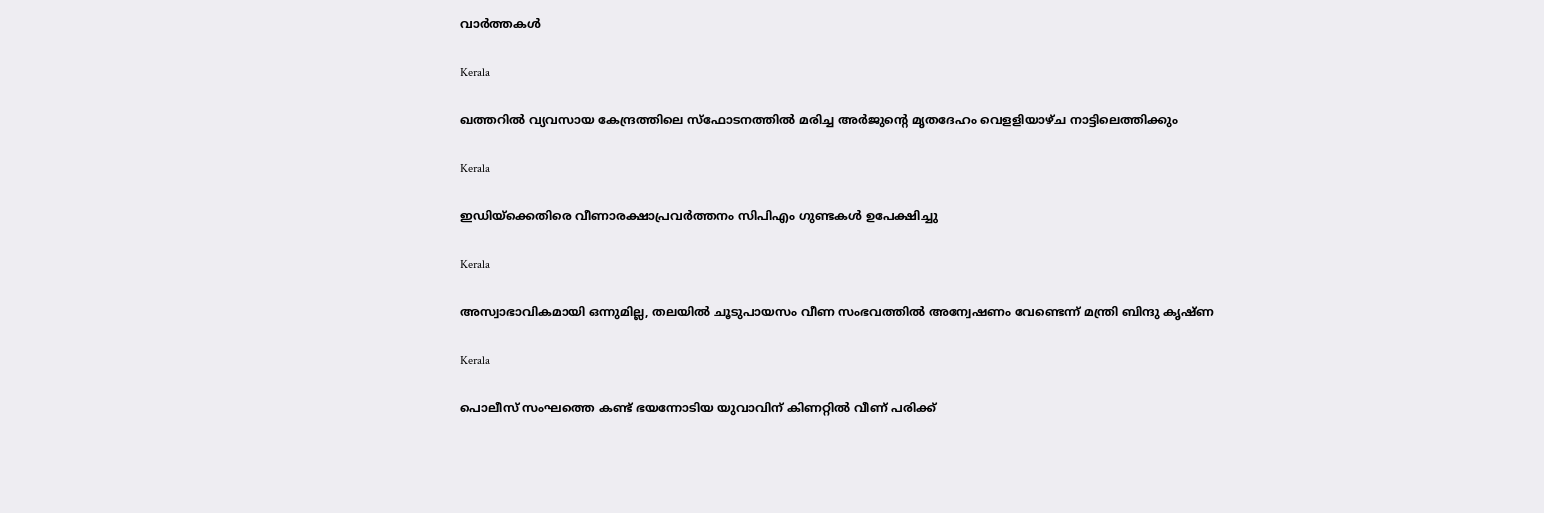വാര്‍ത്തകള്‍

Kerala

ഖത്തറില്‍ വ്യവസായ കേന്ദ്രത്തിലെ സ്ഫോടനത്തില്‍ മരിച്ച അര്‍ജുന്റെ മൃതദേഹം വെളളിയാഴ്ച നാട്ടിലെത്തിക്കും

Kerala

ഇഡിയ്‌ക്കെതിരെ വീണാരക്ഷാപ്രവര്‍ത്തനം സിപിഎം ഗുണ്ടകള്‍ ഉപേക്ഷിച്ചു

Kerala

അസ്വാഭാവികമായി ഒന്നുമില്ല, തലയില്‍ ചൂടുപായസം വീണ സംഭവത്തില്‍ അന്വേഷണം വേണ്ടെന്ന് മന്ത്രി ബിന്ദു കൃഷ്ണ

Kerala

പൊലീസ് സംഘത്തെ കണ്ട് ഭയന്നോടിയ യുവാവിന് കിണറ്റില്‍ വീണ് പരിക്ക്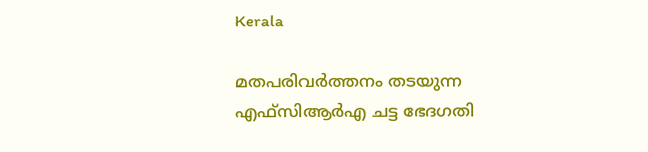Kerala

മതപരിവര്‍ത്തനം തടയുന്ന എഫ്‌സിആര്‍എ ചട്ട ഭേദഗതി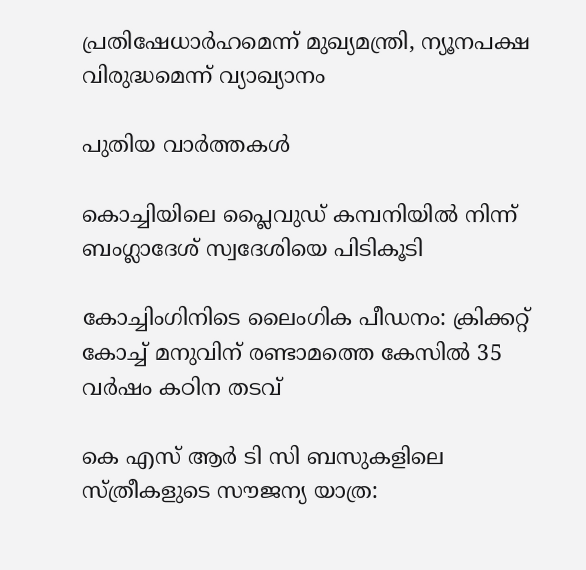പ്രതിഷേധാര്‍ഹമെന്ന് മുഖ്യമന്ത്രി, ന്യൂനപക്ഷ വിരുദ്ധമെന്ന് വ്യാഖ്യാനം

പുതിയ വാര്‍ത്തകള്‍

കൊച്ചിയിലെ പ്ലൈവുഡ് കമ്പനിയില്‍ നിന്ന് ബംഗ്ലാദേശ് സ്വദേശിയെ പിടികൂടി

കോച്ചിംഗിനിടെ ലൈംഗിക പീഡനം: ക്രിക്കറ്റ് കോച്ച് മനുവിന് രണ്ടാമത്തെ കേസില്‍ 35 വര്‍ഷം കഠിന തടവ്

കെ എസ് ആര്‍ ടി സി ബസുകളിലെ സ്ത്രീകളുടെ സൗജന്യ യാത്ര: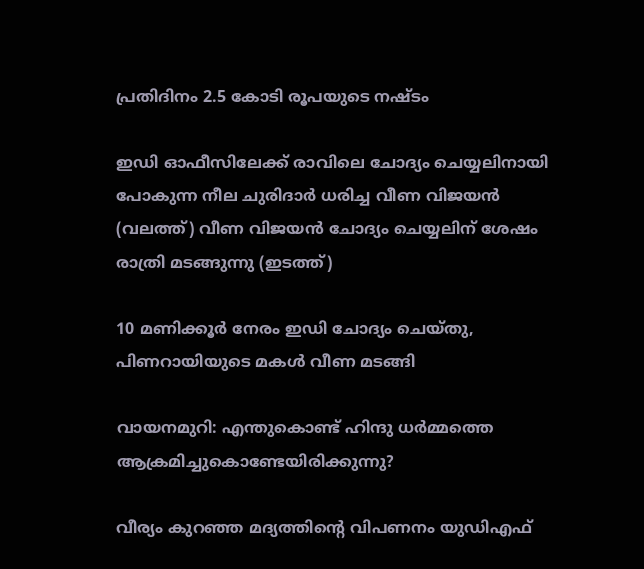പ്രതിദിനം 2.5 കോടി രൂപയുടെ നഷ്ടം

ഇഡി ഓഫീസിലേക്ക് രാവിലെ ചോദ്യം ചെയ്യലിനായി പോകുന്ന നീല ചുരിദാര്‍ ധരിച്ച വീണ വിജയന്‍ (വലത്ത്) വീണ വിജയന്‍ ചോദ്യം ചെയ്യലിന് ശേഷം രാത്രി മടങ്ങുന്നു (ഇടത്ത്)

10 മണിക്കൂര്‍ നേരം ഇഡി ചോദ്യം ചെയ്തു, പിണറായിയുടെ മകള്‍ വീണ മടങ്ങി

വായനമുറി: എന്തുകൊണ്ട് ഹിന്ദു ധർമ്മത്തെ ആക്രമിച്ചുകൊണ്ടേയിരിക്കുന്നു?

വീര്യം കുറഞ്ഞ മദ്യത്തിന്റെ വിപണനം യുഡിഎഫ്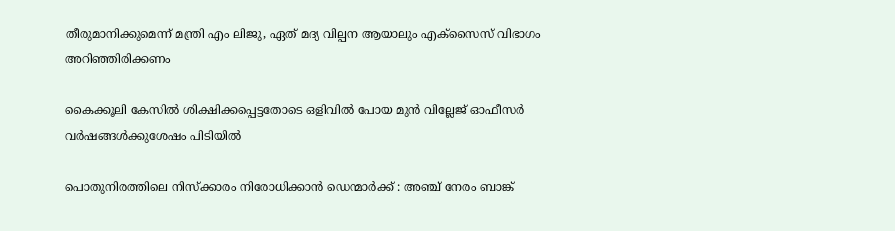തീരുമാനിക്കുമെന്ന് മന്ത്രി എം ലിജു, ഏത് മദ്യ വില്പന ആയാലും എക്‌സൈസ് വിഭാഗം അറിഞ്ഞിരിക്കണം

കൈക്കൂലി കേസില്‍ ശിക്ഷിക്കപ്പെട്ടതോടെ ഒളിവില്‍ പോയ മുന്‍ വില്ലേജ് ഓഫീസര്‍ വര്‍ഷങ്ങള്‍ക്കുശേഷം പിടിയില്‍

പൊതുനിരത്തിലെ നിസ്ക്കാരം നിരോധിക്കാൻ ഡെന്മാർക്ക് : അഞ്ച് നേരം ബാങ്ക്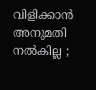വിളിക്കാൻ അനുമതി നൽകില്ല ;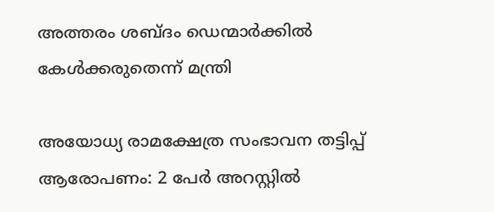അത്തരം ശബ്ദം ഡെന്മാർക്കിൽ കേൾക്കരുതെന്ന് മന്ത്രി

അയോധ്യ രാമക്ഷേത്ര സംഭാവന തട്ടിപ്പ് ആരോപണം: 2 പേര്‍ അറസ്റ്റില്‍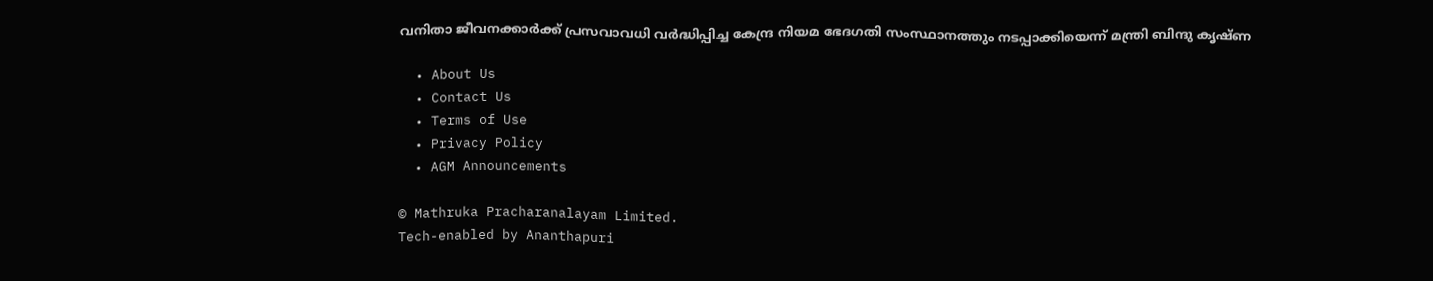വനിതാ ജീവനക്കാര്‍ക്ക് പ്രസവാവധി വര്‍ദ്ധിപ്പിച്ച കേന്ദ്ര നിയമ ഭേദഗതി സംസ്ഥാനത്തും നടപ്പാക്കിയെന്ന് മന്ത്രി ബിന്ദു കൃഷ്ണ

  • About Us
  • Contact Us
  • Terms of Use
  • Privacy Policy
  • AGM Announcements

© Mathruka Pracharanalayam Limited.
Tech-enabled by Ananthapuri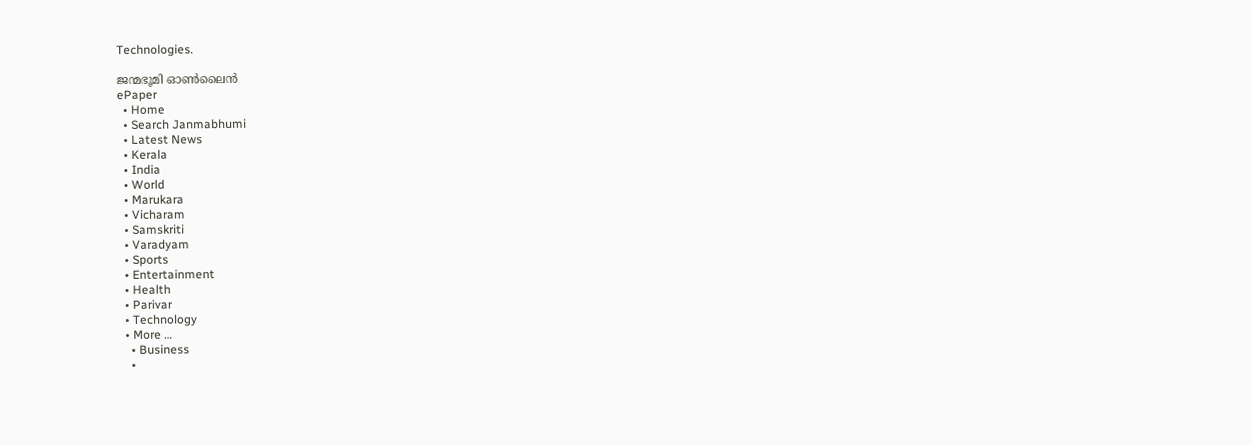Technologies.

ജന്മഭൂമി ഓണ്‍ലൈന്‍
ePaper
  • Home
  • Search Janmabhumi
  • Latest News
  • Kerala
  • India
  • World
  • Marukara
  • Vicharam
  • Samskriti
  • Varadyam
  • Sports
  • Entertainment
  • Health
  • Parivar
  • Technology
  • More …
    • Business
    •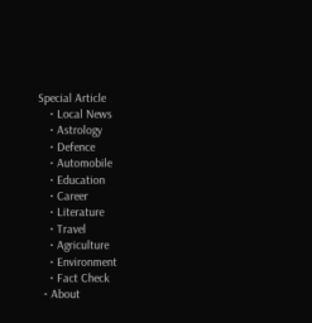Special Article
    • Local News
    • Astrology
    • Defence
    • Automobile
    • Education
    • Career
    • Literature
    • Travel
    • Agriculture
    • Environment
    • Fact Check
  • About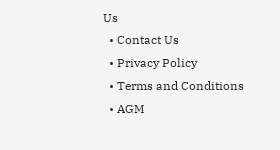Us
  • Contact Us
  • Privacy Policy
  • Terms and Conditions
  • AGM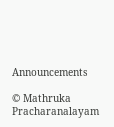Announcements

© Mathruka Pracharanalayam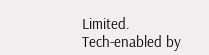Limited.
Tech-enabled by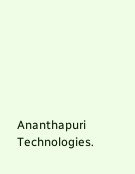Ananthapuri Technologies.